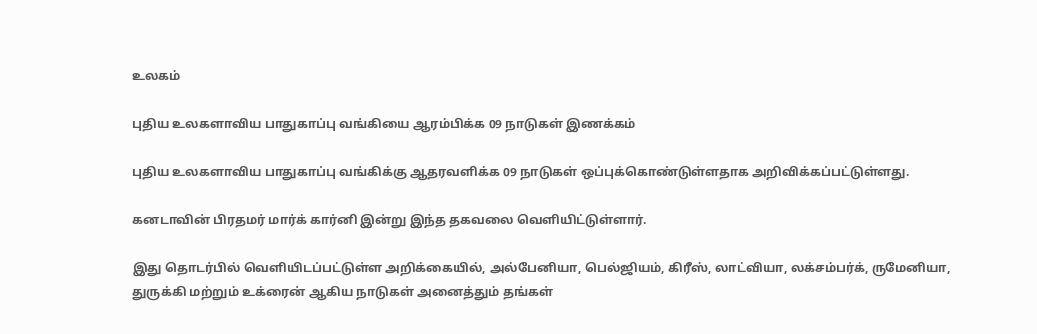உலகம்

புதிய உலகளாவிய பாதுகாப்பு வங்கியை ஆரம்பிக்க 09 நாடுகள் இணக்கம்

புதிய உலகளாவிய பாதுகாப்பு வங்கிக்கு ஆதரவளிக்க 09 நாடுகள் ஒப்புக்கொண்டுள்ளதாக அறிவிக்கப்பட்டுள்ளது.

கனடாவின் பிரதமர் மார்க் கார்னி இன்று இந்த தகவலை வெளியிட்டுள்ளார்.

இது தொடர்பில் வெளியிடப்பட்டுள்ள அறிக்கையில், அல்பேனியா, பெல்ஜியம், கிரீஸ், லாட்வியா, லக்சம்பர்க், ருமேனியா, துருக்கி மற்றும் உக்ரைன் ஆகிய நாடுகள் அனைத்தும் தங்கள்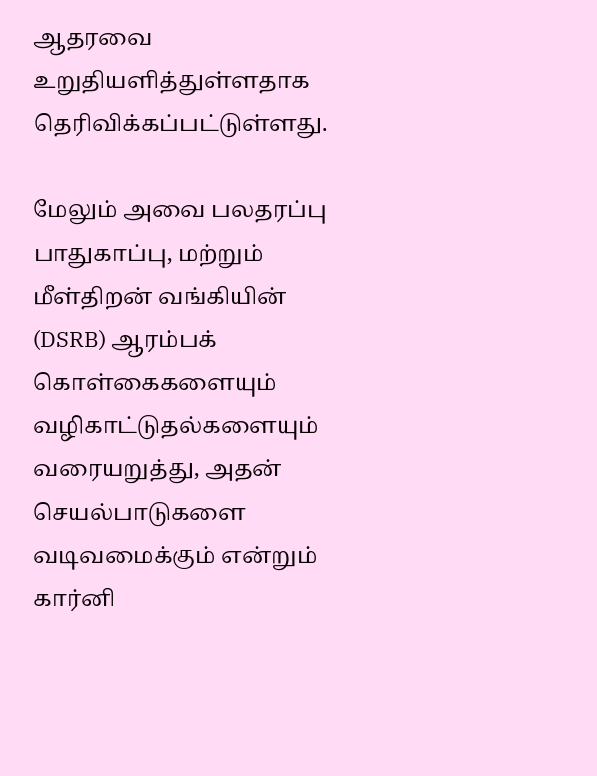ஆதரவை உறுதியளித்துள்ளதாக தெரிவிக்கப்பட்டுள்ளது.

மேலும் அவை பலதரப்பு பாதுகாப்பு, மற்றும் மீள்திறன் வங்கியின் (DSRB) ஆரம்பக் கொள்கைகளையும் வழிகாட்டுதல்களையும் வரையறுத்து, அதன் செயல்பாடுகளை வடிவமைக்கும் என்றும் கார்னி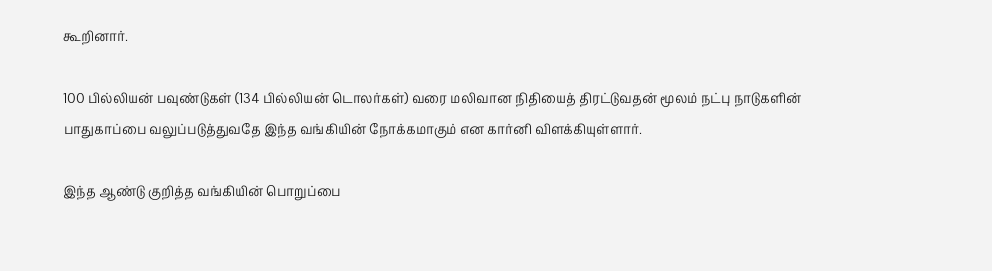கூறினார்.

100 பில்லியன் பவுண்டுகள் (134 பில்லியன் டொலர்கள்) வரை மலிவான நிதியைத் திரட்டுவதன் மூலம் நட்பு நாடுகளின் பாதுகாப்பை வலுப்படுத்துவதே இந்த வங்கியின் நோக்கமாகும் என கார்னி விளக்கியுள்ளார்.

இந்த ஆண்டு குறித்த வங்கியின் பொறுப்பை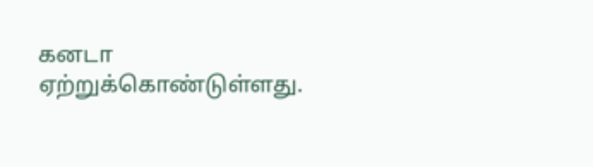கனடா ஏற்றுக்கொண்டுள்ளது.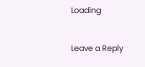Loading

Leave a Reply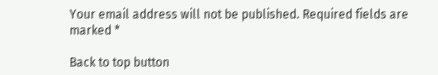Your email address will not be published. Required fields are marked *

Back to top button